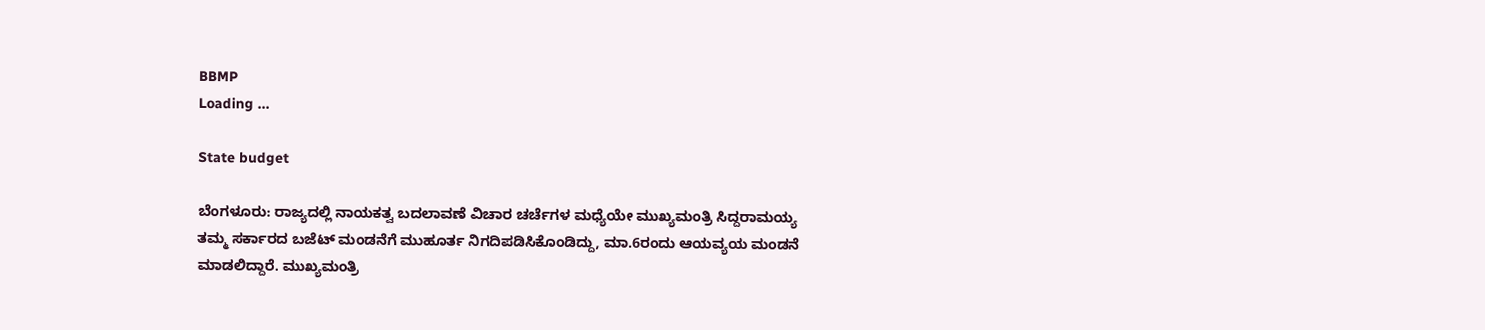BBMP
Loading ...

State budget

ಬೆಂಗಳೂರು: ರಾಜ್ಯದಲ್ಲಿ ನಾಯಕತ್ವ ಬದಲಾವಣೆ ವಿಚಾರ ಚರ್ಚೆಗಳ ಮಧ್ಯೆಯೇ ಮುಖ್ಯಮಂತ್ರಿ ಸಿದ್ದರಾಮಯ್ಯ ತಮ್ಮ ಸರ್ಕಾರದ ಬಜೆಟ್ ಮಂಡನೆಗೆ ಮುಹೂರ್ತ ನಿಗದಿಪಡಿಸಿಕೊಂಡಿದ್ದು, ಮಾ.6ರಂದು ಆಯವ್ಯಯ ಮಂಡನೆ ಮಾಡಲಿದ್ದಾರೆ. ಮುಖ್ಯಮಂತ್ರಿ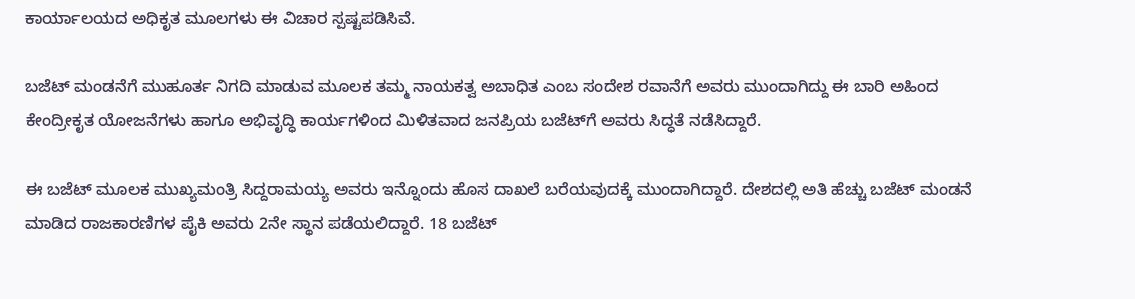ಕಾರ್ಯಾಲಯದ ಅಧಿಕೃತ ಮೂಲಗಳು ಈ ವಿಚಾರ ಸ್ಪಷ್ಟಪಡಿಸಿವೆ.

ಬಜೆಟ್ ಮಂಡನೆಗೆ ಮುಹೂರ್ತ ನಿಗದಿ ಮಾಡುವ ಮೂಲಕ ತಮ್ಮ ನಾಯಕತ್ವ ಅಬಾಧಿತ ಎಂಬ ಸಂದೇಶ ರವಾನೆಗೆ ಅವರು ಮುಂದಾಗಿದ್ದು ಈ ಬಾರಿ ಅಹಿಂದ ಕೇಂದ್ರೀಕೃತ ಯೋಜನೆಗಳು ಹಾಗೂ ಅಭಿವೃದ್ಧಿ ಕಾರ್ಯಗಳಿಂದ ಮಿಳಿತವಾದ ಜನಪ್ರಿಯ ಬಜೆಟ್‌ಗೆ ಅವರು ಸಿದ್ಧತೆ ನಡೆಸಿದ್ದಾರೆ.

ಈ ಬಜೆಟ್ ಮೂಲಕ ಮುಖ್ಯಮಂತ್ರಿ ಸಿದ್ದರಾಮಯ್ಯ ಅವರು ಇನ್ನೊಂದು ಹೊಸ ದಾಖಲೆ ಬರೆಯವುದಕ್ಕೆ ಮುಂದಾಗಿದ್ದಾರೆ. ದೇಶದಲ್ಲಿ ಅತಿ ಹೆಚ್ಚು ಬಜೆಟ್ ಮಂಡನೆ ಮಾಡಿದ ರಾಜಕಾರಣಿಗಳ ಪೈಕಿ ಅವರು 2ನೇ ಸ್ಥಾನ ಪಡೆಯಲಿದ್ದಾರೆ. 18 ಬಜೆಟ್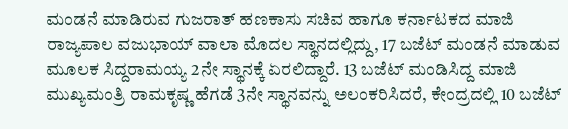ಮಂಡನೆ ಮಾಡಿರುವ ಗುಜರಾತ್ ಹಣಕಾಸು ಸಚಿವ ಹಾಗೂ ಕರ್ನಾಟಕದ ಮಾಜಿ ರಾಜ್ಯಪಾಲ ವಜುಭಾಯ್ ವಾಲಾ ಮೊದಲ ಸ್ಥಾನದಲ್ಲಿದ್ದು, 17 ಬಜೆಟ್ ಮಂಡನೆ ಮಾಡುವ ಮೂಲಕ ಸಿದ್ದರಾಮಯ್ಯ 2ನೇ ಸ್ಥಾನಕ್ಕೆ ಏರಲಿದ್ದಾರೆ. 13 ಬಜೆಟ್ ಮಂಡಿಸಿದ್ದ ಮಾಜಿ ಮುಖ್ಯಮಂತ್ರಿ ರಾಮಕೃಷ್ಣ ಹೆಗಡೆ 3ನೇ ಸ್ಥಾನವನ್ನು ಅಲಂಕರಿಸಿದರೆ, ಕೇಂದ್ರದಲ್ಲಿ 10 ಬಜೆಟ್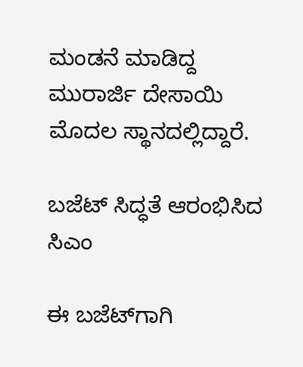ಮಂಡನೆ ಮಾಡಿದ್ದ ಮುರಾರ್ಜಿ ದೇಸಾಯಿ ಮೊದಲ ಸ್ಥಾನದಲ್ಲಿದ್ದಾರೆ.

ಬಜೆಟ್‌ ಸಿದ್ಧತೆ ಆರಂಭಿಸಿದ ಸಿಎಂ

ಈ ಬಜೆಟ್‌ಗಾಗಿ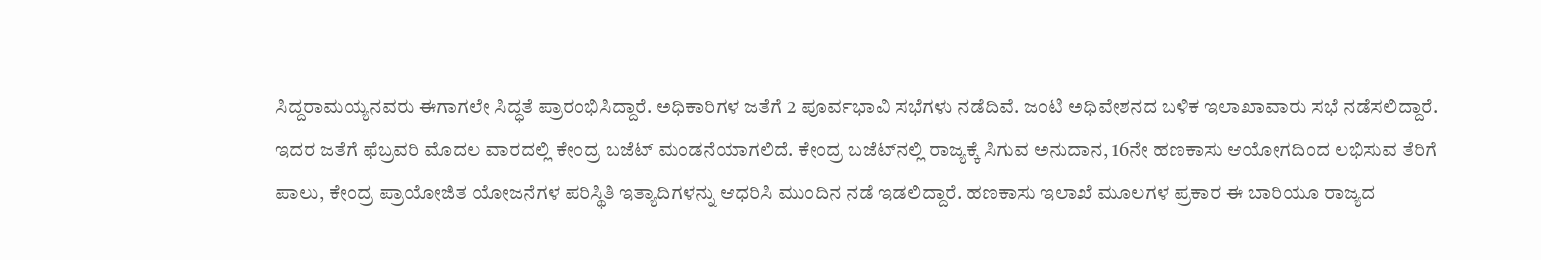ಸಿದ್ದರಾಮಯ್ಯನವರು ಈಗಾಗಲೇ ಸಿದ್ಧತೆ ಪ್ರಾರಂಭಿಸಿದ್ದಾರೆ. ಅಧಿಕಾರಿಗಳ ಜತೆಗೆ 2 ಪೂರ್ವಭಾವಿ ಸಭೆಗಳು ನಡೆದಿವೆ. ಜಂಟಿ ಅಧಿವೇಶನದ ಬಳಿಕ ಇಲಾಖಾವಾರು ಸಭೆ ನಡೆಸಲಿದ್ದಾರೆ. ಇದರ ಜತೆಗೆ ಫೆಬ್ರವರಿ ಮೊದಲ ವಾರದಲ್ಲಿ ಕೇಂದ್ರ ಬಜೆಟ್ ಮಂಡನೆಯಾಗಲಿದೆ. ಕೇಂದ್ರ ಬಜೆಟ್‌ನಲ್ಲಿ ರಾಜ್ಯಕ್ಕೆ ಸಿಗುವ ಅನುದಾನ, 16ನೇ ಹಣಕಾಸು ಆಯೋಗದಿಂದ ಲಭಿಸುವ ತೆರಿಗೆ ಪಾಲು, ಕೇಂದ್ರ ಪ್ರಾಯೋಜಿತ ಯೋಜನೆಗಳ ಪರಿಸ್ಥಿತಿ ಇತ್ಯಾದಿಗಳನ್ನು ಆಧರಿಸಿ ಮುಂದಿನ ನಡೆ ಇಡಲಿದ್ದಾರೆ. ಹಣಕಾಸು ಇಲಾಖೆ ಮೂಲಗಳ ಪ್ರಕಾರ ಈ ಬಾರಿಯೂ ರಾಜ್ಯದ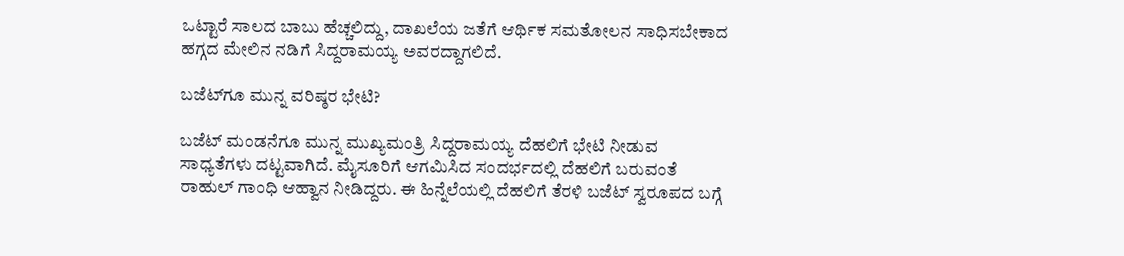ಒಟ್ಟಾರೆ ಸಾಲದ ಬಾಬು ಹೆಚ್ಚಲಿದ್ದು, ದಾಖಲೆಯ ಜತೆಗೆ ಆರ್ಥಿಕ ಸಮತೋಲನ ಸಾಧಿಸಬೇಕಾದ ಹಗ್ಗದ ಮೇಲಿನ ನಡಿಗೆ ಸಿದ್ದರಾಮಯ್ಯ ಅವರದ್ದಾಗಲಿದೆ.

ಬಜೆಟ್‌ಗೂ ಮುನ್ನ ವರಿಷ್ಠರ ಭೇಟಿ?

ಬಜೆಟ್ ಮಂಡನೆಗೂ ಮುನ್ನ ಮುಖ್ಯಮಂತ್ರಿ ಸಿದ್ದರಾಮಯ್ಯ ದೆಹಲಿಗೆ ಭೇಟಿ ನೀಡುವ ಸಾಧ್ಯತೆಗಳು ದಟ್ಟವಾಗಿದೆ. ಮೈಸೂರಿಗೆ ಆಗಮಿಸಿದ ಸಂದರ್ಭದಲ್ಲಿ ದೆಹಲಿಗೆ ಬರುವಂತೆ ರಾಹುಲ್ ಗಾಂಧಿ ಆಹ್ವಾನ ನೀಡಿದ್ದರು. ಈ ಹಿನ್ನೆಲೆಯಲ್ಲಿ ದೆಹಲಿಗೆ ತೆರಳಿ ಬಜೆಟ್ ಸ್ವರೂಪದ ಬಗ್ಗೆ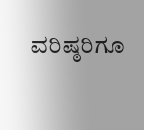ವರಿಷ್ಠರಿಗೂ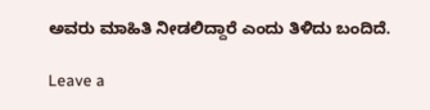ಅವರು ಮಾಹಿತಿ ನೀಡಲಿದ್ದಾರೆ ಎಂದು ತಿಳಿದು ಬಂದಿದೆ.

Leave a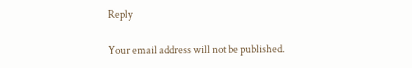Reply

Your email address will not be published.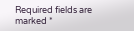Required fields are marked *